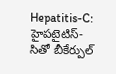Hepatitis-C: హైపటైటిస్-సితో బీకేర్పుల్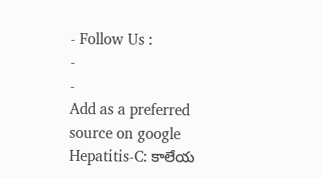- Follow Us :
-
-
Add as a preferred
source on google
Hepatitis-C: కాలేయ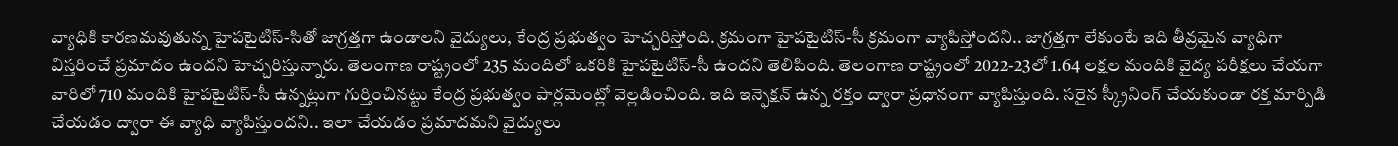వ్యాధికి కారణమవుతున్న హైపటైటిస్-సితో జాగ్రత్తగా ఉండాలని వైద్యులు, కేంద్ర ప్రభుత్వం హెచ్చరిస్తోంది. క్రమంగా హైపటైటిస్-సీ క్రమంగా వ్యాపిస్తోందని.. జాగ్రత్తగా లేకుంటే ఇది తీవ్రమైన వ్యాధిగా విస్తరించే ప్రమాదం ఉందని హెచ్చరిస్తున్నారు. తెలంగాణ రాష్ట్రంలో 235 మందిలో ఒకరికి హైపటైటిస్-సీ ఉందని తెలిపింది. తెలంగాణ రాష్ట్రంలో 2022-23లో 1.64 లక్షల మందికి వైద్య పరీక్షలు చేయగా వారిలో 710 మందికి హైపటైటిస్-సీ ఉన్నట్లుగా గుర్తించినట్టు కేంద్ర ప్రభుత్వం పార్లమెంట్లో వెల్లడించింది. ఇది ఇన్ఫెక్షన్ ఉన్న రక్తం ద్వారా ప్రధానంగా వ్యాపిస్తుంది. సరైన స్క్రీనింగ్ చేయకుండా రక్త మార్పిడి చేయడం ద్వారా ఈ వ్యాధి వ్యాపిస్తుందని.. ఇలా చేయడం ప్రమాదమని వైద్యులు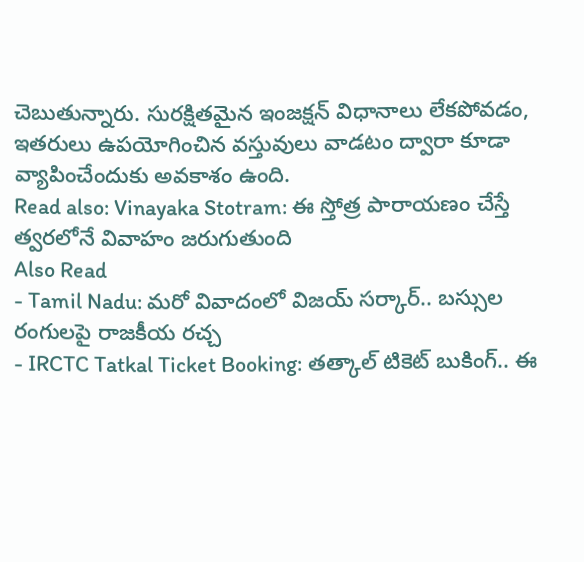చెబుతున్నారు. సురక్షితమైన ఇంజక్షన్ విధానాలు లేకపోవడం, ఇతరులు ఉపయోగించిన వస్తువులు వాడటం ద్వారా కూడా వ్యాపించేందుకు అవకాశం ఉంది.
Read also: Vinayaka Stotram: ఈ స్తోత్ర పారాయణం చేస్తే త్వరలోనే వివాహం జరుగుతుంది
Also Read
- Tamil Nadu: మరో వివాదంలో విజయ్ సర్కార్.. బస్సుల రంగులపై రాజకీయ రచ్చ
- IRCTC Tatkal Ticket Booking: తత్కాల్ టికెట్ బుకింగ్.. ఈ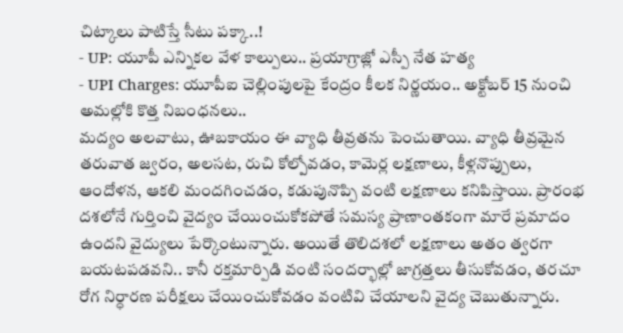చిట్కాలు పాటిస్తే సీటు పక్కా..!
- UP: యూపీ ఎన్నికల వేళ కాల్పులు.. ప్రయాగ్రాజ్లో ఎస్పీ నేత హత్య
- UPI Charges: యూపీఐ చెల్లింపులపై కేంద్రం కీలక నిర్ణయం.. అక్టోబర్ 15 నుంచి అమల్లోకి కొత్త నిబంధనలు..
మద్యం అలవాటు, ఊబకాయం ఈ వ్యాధి తీవ్రతను పెంచుతాయి. వ్యాధి తీవ్రమైన తరువాత జ్వరం, అలసట, రుచి కోల్పోవడం, కామెర్ల లక్షణాలు, కీళ్లనొప్పులు, ఆందోళన, ఆకలి మందగించడం, కడుపునొప్పి వంటి లక్షణాలు కనిపిస్తాయి. ప్రారంభ దశలోనే గుర్తించి వైద్యం చేయించుకోకపోతే సమస్య ప్రాణాంతకంగా మారే ప్రమాదం ఉందని వైద్యులు పేర్కొంటున్నారు. అయితే తొలిదశలో లక్షణాలు అతం త్వరగా బయటపడవని.. కానీ రక్తమార్పిడి వంటి సందర్భాల్లో జాగ్రత్తలు తీసుకోవడం, తరచూ రోగ నిర్ధారణ పరీక్షలు చేయించుకోవడం వంటివి చేయాలని వైద్య చెబుతున్నారు.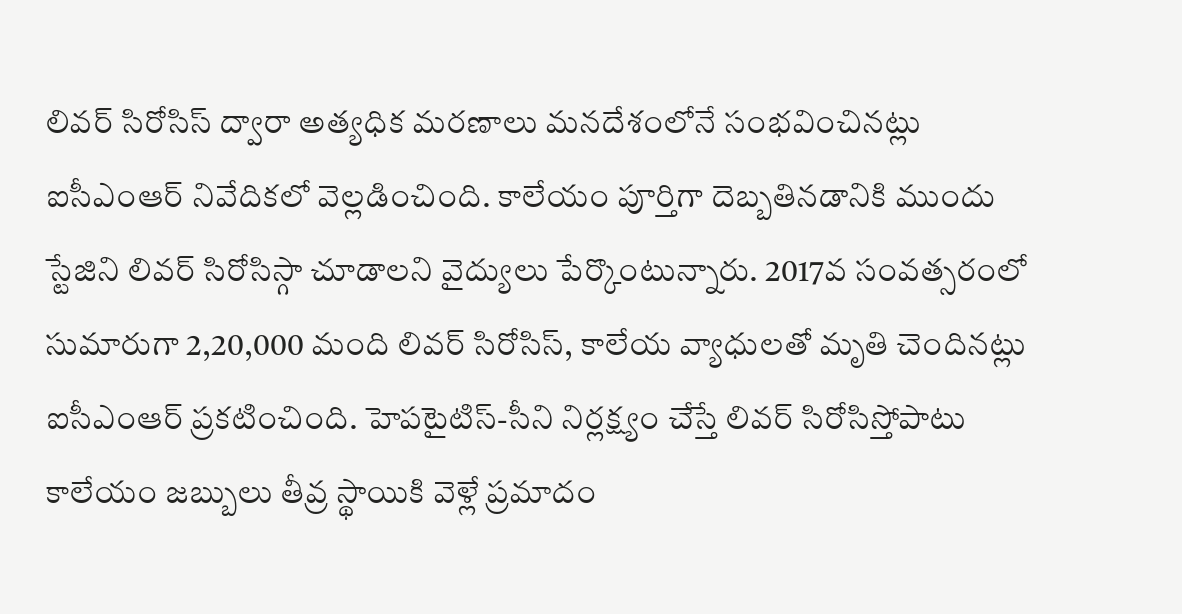లివర్ సిరోసిస్ ద్వారా అత్యధిక మరణాలు మనదేశంలోనే సంభవించినట్లు ఐసీఎంఆర్ నివేదికలో వెల్లడించింది. కాలేయం పూర్తిగా దెబ్బతినడానికి ముందు స్టేజిని లివర్ సిరోసిస్గా చూడాలని వైద్యులు పేర్కొంటున్నారు. 2017వ సంవత్సరంలో సుమారుగా 2,20,000 మంది లివర్ సిరోసిస్, కాలేయ వ్యాధులతో మృతి చెందినట్లు ఐసీఎంఆర్ ప్రకటించింది. హెపటైటిస్-సీని నిర్లక్ష్యం చేస్తే లివర్ సిరోసిస్తోపాటు కాలేయం జబ్బులు తీవ్ర స్థాయికి వెళ్లే ప్రమాదం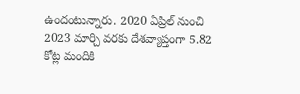ఉందంటున్నారు. 2020 ఏప్రిల్ నుంచి 2023 మార్చి వరకు దేశవ్యాప్తంగా 5.82 కోట్ల మందికి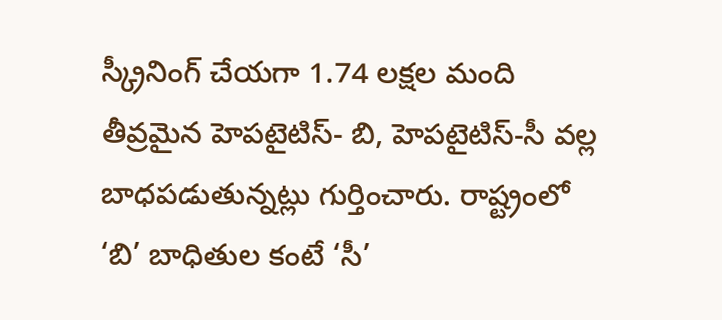స్క్రీనింగ్ చేయగా 1.74 లక్షల మంది తీవ్రమైన హెపటైటిస్- బి, హెపటైటిస్-సీ వల్ల బాధపడుతున్నట్లు గుర్తించారు. రాష్ట్రంలో ‘బి’ బాధితుల కంటే ‘సీ’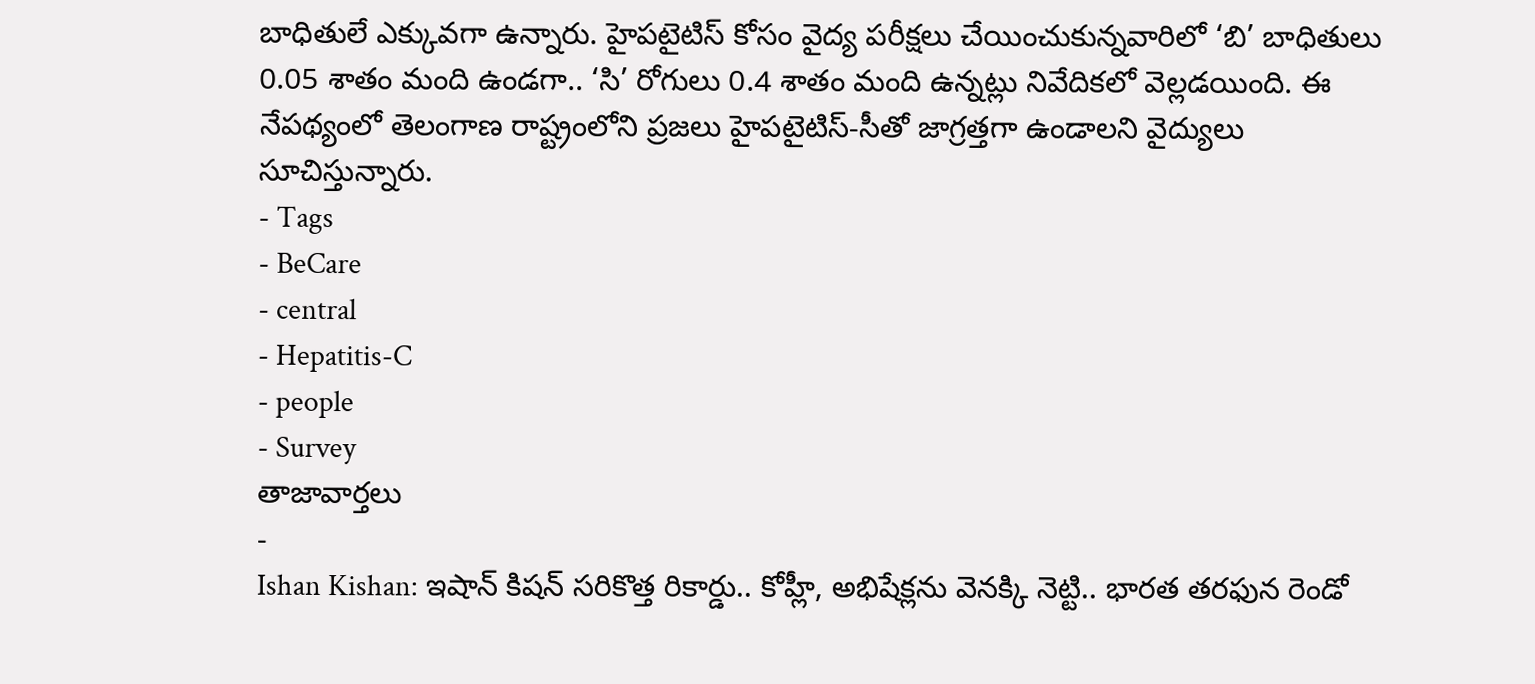బాధితులే ఎక్కువగా ఉన్నారు. హైపటైటిస్ కోసం వైద్య పరీక్షలు చేయించుకున్నవారిలో ‘బి’ బాధితులు 0.05 శాతం మంది ఉండగా.. ‘సి’ రోగులు 0.4 శాతం మంది ఉన్నట్లు నివేదికలో వెల్లడయింది. ఈ నేపథ్యంలో తెలంగాణ రాష్ట్రంలోని ప్రజలు హైపటైటిస్-సీతో జాగ్రత్తగా ఉండాలని వైద్యులు సూచిస్తున్నారు.
- Tags
- BeCare
- central
- Hepatitis-C
- people
- Survey
తాజావార్తలు
-
Ishan Kishan: ఇషాన్ కిషన్ సరికొత్త రికార్డు.. కోహ్లీ, అభిషేక్లను వెనక్కి నెట్టి.. భారత తరఫున రెండో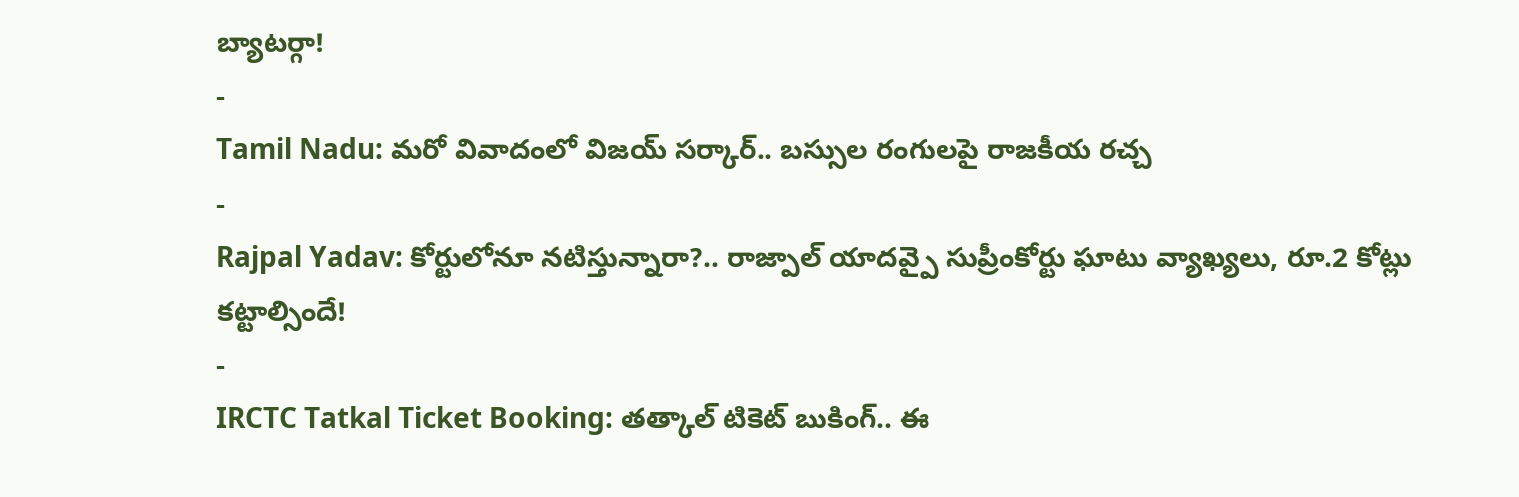బ్యాటర్గా!
-
Tamil Nadu: మరో వివాదంలో విజయ్ సర్కార్.. బస్సుల రంగులపై రాజకీయ రచ్చ
-
Rajpal Yadav: కోర్టులోనూ నటిస్తున్నారా?.. రాజ్పాల్ యాదవ్పై సుప్రీంకోర్టు ఘాటు వ్యాఖ్యలు, రూ.2 కోట్లు కట్టాల్సిందే!
-
IRCTC Tatkal Ticket Booking: తత్కాల్ టికెట్ బుకింగ్.. ఈ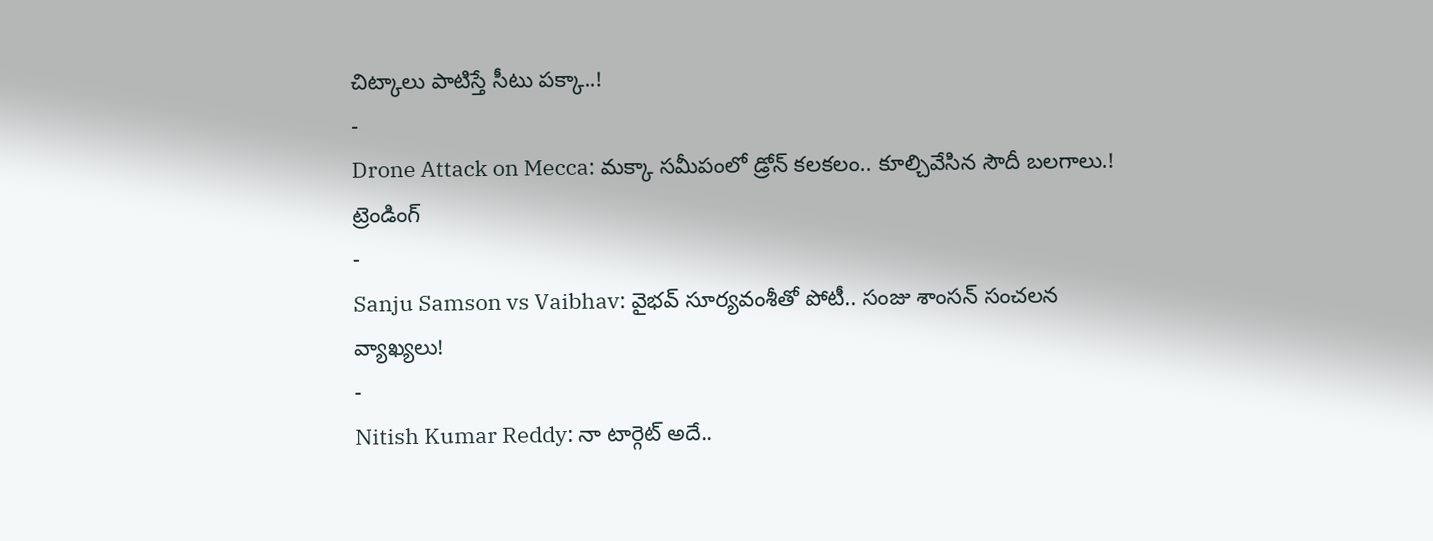చిట్కాలు పాటిస్తే సీటు పక్కా..!
-
Drone Attack on Mecca: మక్కా సమీపంలో డ్రోన్ కలకలం.. కూల్చివేసిన సౌదీ బలగాలు.!
ట్రెండింగ్
-
Sanju Samson vs Vaibhav: వైభవ్ సూర్యవంశీతో పోటీ.. సంజు శాంసన్ సంచలన వ్యాఖ్యలు!
-
Nitish Kumar Reddy: నా టార్గెట్ అదే..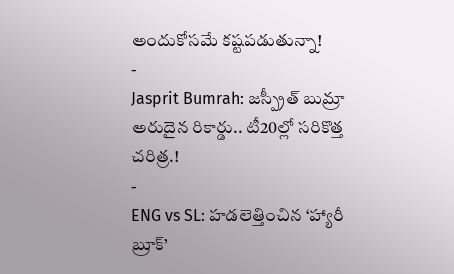అందుకోసమే కష్టపడుతున్నా!
-
Jasprit Bumrah: జస్ప్రీత్ బుమ్రా అరుదైన రికార్డు.. టీ20ల్లో సరికొత్త చరిత్ర.!
-
ENG vs SL: హడలెత్తించిన ‘హ్యారీ బ్రూక్’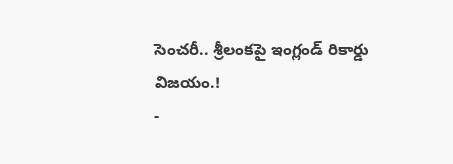సెంచరీ.. శ్రీలంకపై ఇంగ్లండ్ రికార్డు విజయం.!
-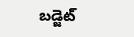బడ్జెట్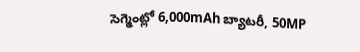సెగ్మెంట్లో 6,000mAh బ్యాటరీ, 50MP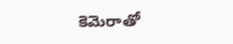కెమెరాతో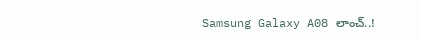Samsung Galaxy A08 లాంచ్..!